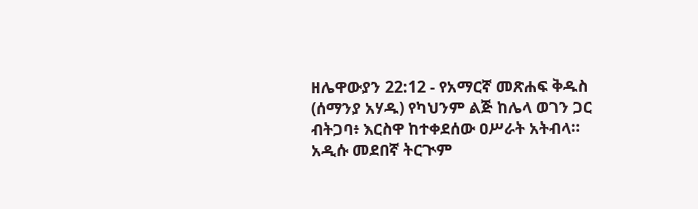ዘሌዋውያን 22:12 - የአማርኛ መጽሐፍ ቅዱስ (ሰማንያ አሃዱ) የካህንም ልጅ ከሌላ ወገን ጋር ብትጋባ፥ እርስዋ ከተቀደሰው ዐሥራት አትብላ። አዲሱ መደበኛ ትርጒም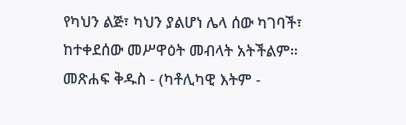የካህን ልጅ፣ ካህን ያልሆነ ሌላ ሰው ካገባች፣ ከተቀደሰው መሥዋዕት መብላት አትችልም። መጽሐፍ ቅዱስ - (ካቶሊካዊ እትም -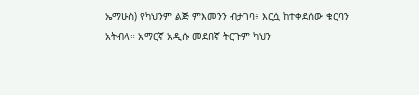ኤማሁስ) የካህንም ልጅ ምእመንን ብታገባ፥ እርሷ ከተቀደሰው ቁርባን አትብላ። አማርኛ አዲሱ መደበኛ ትርጉም ካህን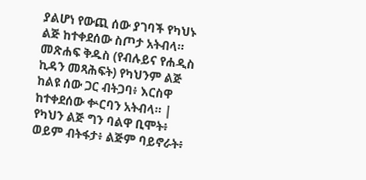ያልሆነ የውጪ ሰው ያገባች የካህኑ ልጅ ከተቀደሰው ስጦታ አትብላ። መጽሐፍ ቅዱስ (የብሉይና የሐዲስ ኪዳን መጻሕፍት) የካህንም ልጅ ከልዩ ሰው ጋር ብትጋባ፥ እርስዋ ከተቀደሰው ቍርባን አትብላ። |
የካህን ልጅ ግን ባልዋ ቢሞት፥ ወይም ብትፋታ፥ ልጅም ባይኖራት፥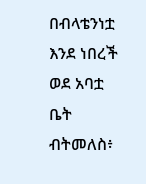በብላቴንነቷ እንደ ነበረች ወደ አባቷ ቤት ብትመለስ፥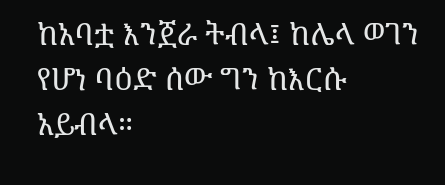ከአባቷ እንጀራ ትብላ፤ ከሌላ ወገን የሆነ ባዕድ ሰው ግን ከእርሱ አይብላ።